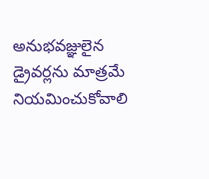అనుభవజ్ఞులైన డ్రైవర్లను మాత్రమే నియమించుకోవాలి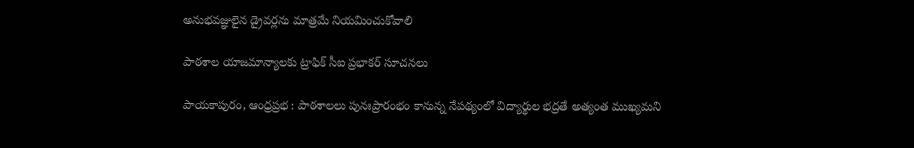అనుభవజ్ఞులైన డ్రైవర్లను మాత్రమే నియమించుకోవాలి

పాఠశాల యాజమాన్యాలకు ట్రాఫిక్ సీఐ ప్రభాకర్ సూచనలు

పాయకాపురం, ఆంధ్రప్రభ : పాఠశాలలు పునఃప్రారంభం కానున్న నేపథ్యంలో విద్యార్థుల భద్రతే అత్యంత ముఖ్యమని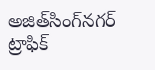అజిత్‌సింగ్‌నగర్ ట్రాఫిక్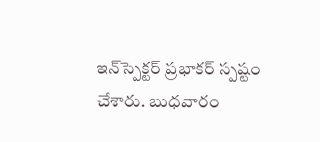ఇన్‌స్పెక్టర్ ప్రభాకర్ స్పష్టం చేశారు. బుధవారం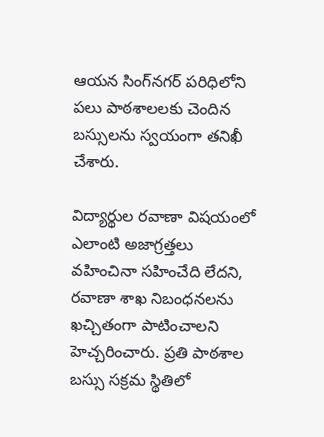ఆయన సింగ్‌నగర్ పరిధిలోని పలు పాఠశాలలకు చెందిన బస్సులను స్వయంగా తనిఖీ చేశారు.

విద్యార్థుల రవాణా విషయంలో ఎలాంటి అజాగ్రత్తలు వహించినా సహించేది లేదని, రవాణా శాఖ నిబంధనలను ఖచ్చితంగా పాటించాలని హెచ్చరించారు. ప్రతి పాఠశాల బస్సు సక్రమ స్థితిలో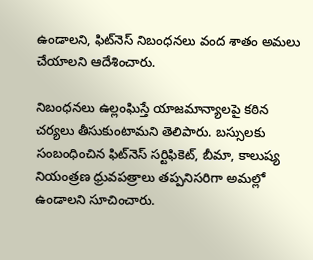ఉండాలని, ఫిట్‌నెస్ నిబంధనలు వంద శాతం అమలు చేయాలని ఆదేశించారు.

నిబంధనలు ఉల్లంఘిస్తే యాజమాన్యాలపై కఠిన చర్యలు తీసుకుంటామని తెలిపారు. బస్సులకు సంబంధించిన ఫిట్‌నెస్ సర్టిఫికెట్, బీమా, కాలుష్య నియంత్రణ ధ్రువపత్రాలు తప్పనిసరిగా అమల్లో ఉండాలని సూచించారు.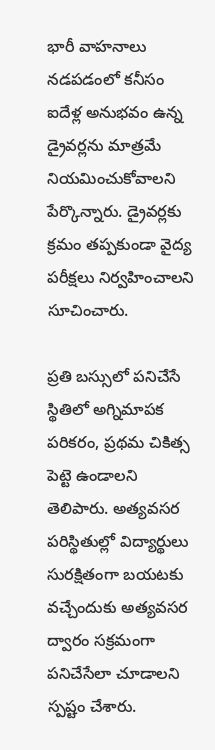భారీ వాహనాలు నడపడంలో కనీసం ఐదేళ్ల అనుభవం ఉన్న డ్రైవర్లను మాత్రమే నియమించుకోవాలని పేర్కొన్నారు. డ్రైవర్లకు క్రమం తప్పకుండా వైద్య పరీక్షలు నిర్వహించాలని సూచించారు.

ప్రతి బస్సులో పనిచేసే స్థితిలో అగ్నిమాపక పరికరం, ప్రథమ చికిత్స పెట్టె ఉండాలని తెలిపారు. అత్యవసర పరిస్థితుల్లో విద్యార్థులు సురక్షితంగా బయటకు వచ్చేందుకు అత్యవసర ద్వారం సక్రమంగా పనిచేసేలా చూడాలని స్పష్టం చేశారు.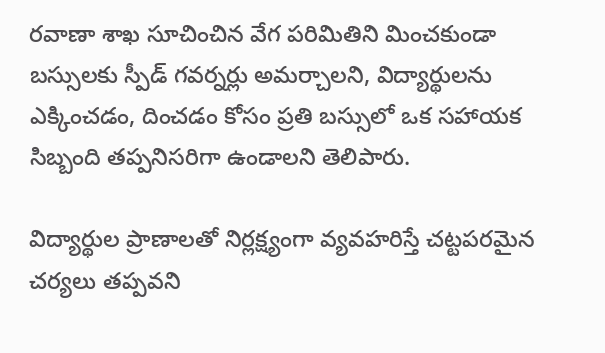రవాణా శాఖ సూచించిన వేగ పరిమితిని మించకుండా బస్సులకు స్పీడ్ గవర్నర్లు అమర్చాలని, విద్యార్థులను ఎక్కించడం, దించడం కోసం ప్రతి బస్సులో ఒక సహాయక సిబ్బంది తప్పనిసరిగా ఉండాలని తెలిపారు.

విద్యార్థుల ప్రాణాలతో నిర్లక్ష్యంగా వ్యవహరిస్తే చట్టపరమైన చర్యలు తప్పవని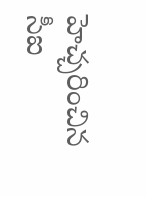హెచ్చరించిన సీఐ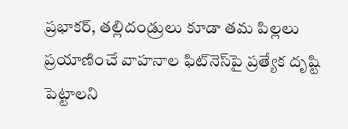ప్రభాకర్, తల్లిదండ్రులు కూడా తమ పిల్లలు ప్రయాణించే వాహనాల ఫిట్‌నెస్‌పై ప్రత్యేక దృష్టి పెట్టాలని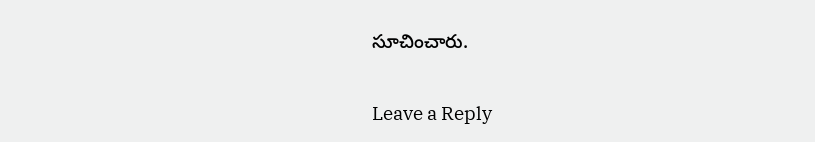సూచించారు.

Leave a Reply